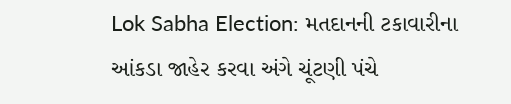Lok Sabha Election: મતદાનની ટકાવારીના આંકડા જાહેર કરવા અંગે ચૂંટણી પંચે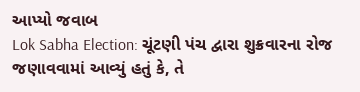આપ્યો જવાબ
Lok Sabha Election: ચૂંટણી પંચ દ્વારા શુક્રવારના રોજ જણાવવામાં આવ્યું હતું કે, તે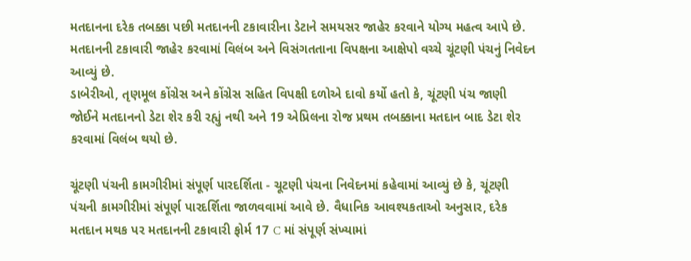મતદાનના દરેક તબક્કા પછી મતદાનની ટકાવારીના ડેટાને સમયસર જાહેર કરવાને યોગ્ય મહત્વ આપે છે. મતદાનની ટકાવારી જાહેર કરવામાં વિલંબ અને વિસંગતતાના વિપક્ષના આક્ષેપો વચ્ચે ચૂંટણી પંચનું નિવેદન આવ્યું છે.
ડાબેરીઓ, તૃણમૂલ કોંગ્રેસ અને કોંગ્રેસ સહિત વિપક્ષી દળોએ દાવો કર્યો હતો કે, ચૂંટણી પંચ જાણી જોઈને મતદાનનો ડેટા શેર કરી રહ્યું નથી અને 19 એપ્રિલના રોજ પ્રથમ તબક્કાના મતદાન બાદ ડેટા શેર કરવામાં વિલંબ થયો છે.

ચૂંટણી પંચની કામગીરીમાં સંપૂર્ણ પારદર્શિતા - ચૂટણી પંચના નિવેદનમાં કહેવામાં આવ્યું છે કે, ચૂંટણી પંચની કામગીરીમાં સંપૂર્ણ પારદર્શિતા જાળવવામાં આવે છે. વૈધાનિક આવશ્યકતાઓ અનુસાર, દરેક મતદાન મથક પર મતદાનની ટકાવારી ફોર્મ 17 C માં સંપૂર્ણ સંખ્યામાં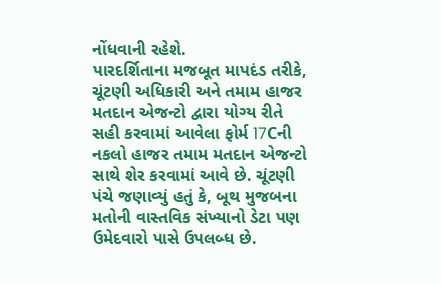નોંધવાની રહેશે.
પારદર્શિતાના મજબૂત માપદંડ તરીકે, ચૂંટણી અધિકારી અને તમામ હાજર મતદાન એજન્ટો દ્વારા યોગ્ય રીતે સહી કરવામાં આવેલા ફોર્મ 17Cની નકલો હાજર તમામ મતદાન એજન્ટો સાથે શેર કરવામાં આવે છે. ચૂંટણી પંચે જણાવ્યું હતું કે, બૂથ મુજબના મતોની વાસ્તવિક સંખ્યાનો ડેટા પણ ઉમેદવારો પાસે ઉપલબ્ધ છે.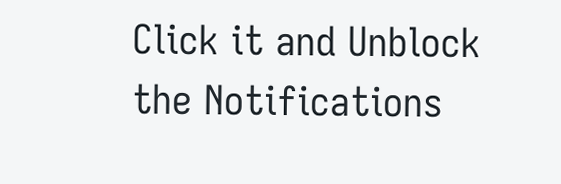Click it and Unblock the Notifications